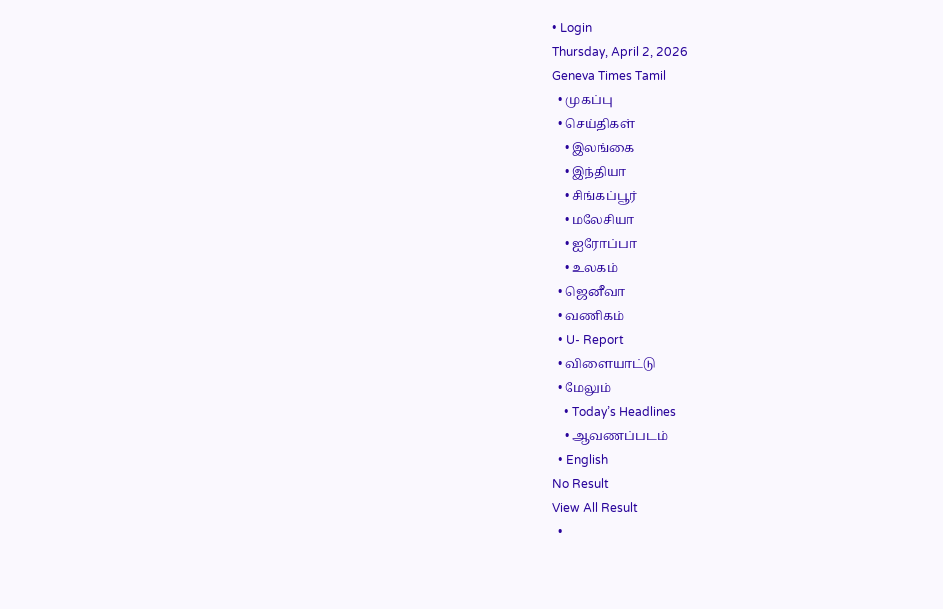• Login
Thursday, April 2, 2026
Geneva Times Tamil
  • முகப்பு
  • செய்திகள்
    • இலங்கை
    • இந்தியா
    • சிங்கப்பூர்
    • மலேசியா
    • ஐரோப்பா
    • உலகம்
  • ஜெனீவா
  • வணிகம்
  • U- Report
  • விளையாட்டு
  • மேலும்
    • Today’s Headlines
    • ஆவணப்படம்
  • English
No Result
View All Result
  •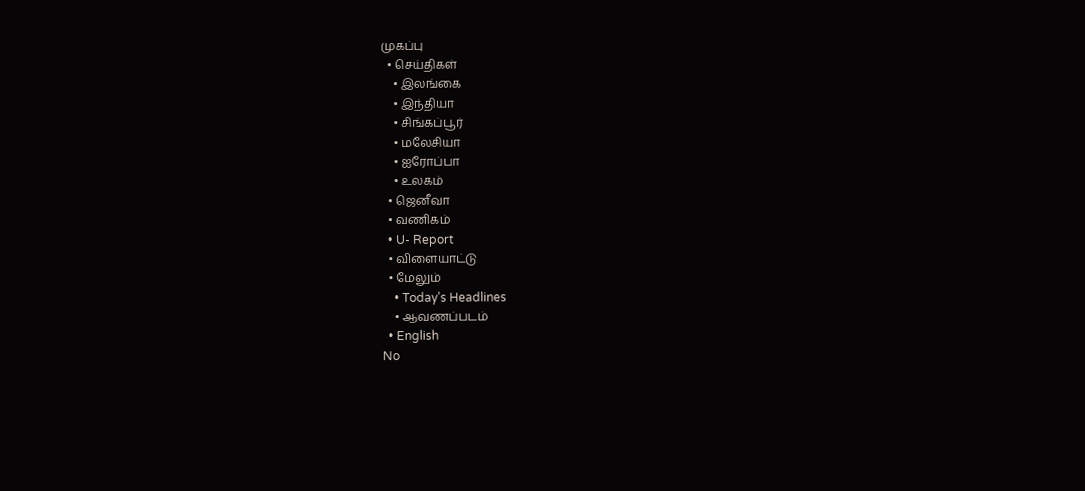முகப்பு
  • செய்திகள்
    • இலங்கை
    • இந்தியா
    • சிங்கப்பூர்
    • மலேசியா
    • ஐரோப்பா
    • உலகம்
  • ஜெனீவா
  • வணிகம்
  • U- Report
  • விளையாட்டு
  • மேலும்
    • Today’s Headlines
    • ஆவணப்படம்
  • English
No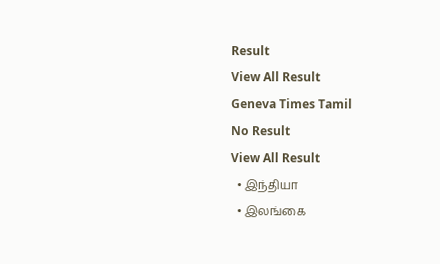Result
View All Result
Geneva Times Tamil
No Result
View All Result
  • இந்தியா
  • இலங்கை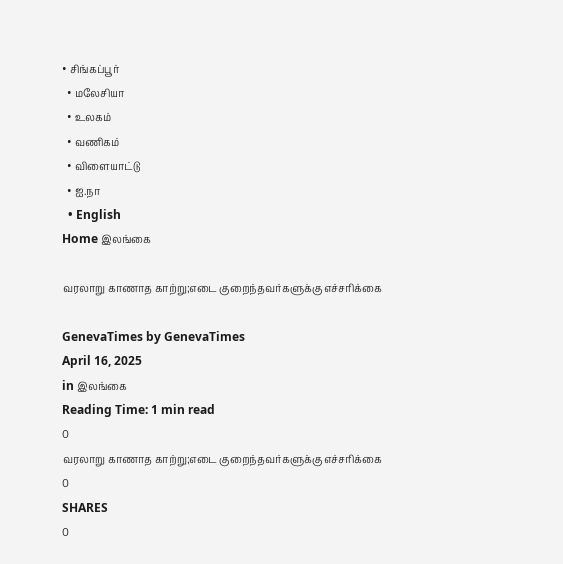• சிங்கப்பூர்
  • மலேசியா
  • உலகம்
  • வணிகம்
  • விளையாட்டு
  • ஐ.நா
  • English
Home இலங்கை

வரலாறு காணாத காற்று;எடை குறைந்தவர்களுக்கு எச்சரிக்கை

GenevaTimes by GenevaTimes
April 16, 2025
in இலங்கை
Reading Time: 1 min read
0
வரலாறு காணாத காற்று;எடை குறைந்தவர்களுக்கு எச்சரிக்கை
0
SHARES
0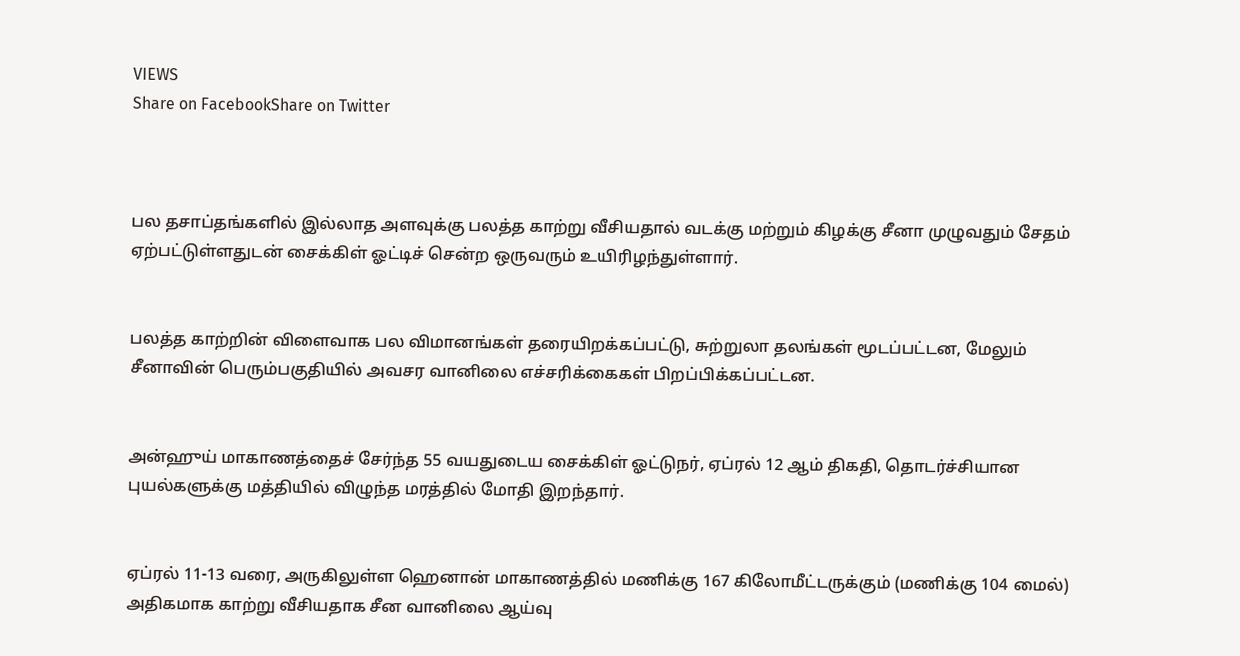VIEWS
Share on FacebookShare on Twitter



பல தசாப்தங்களில் இல்லாத அளவுக்கு பலத்த காற்று வீசியதால் வடக்கு மற்றும் கிழக்கு சீனா முழுவதும் சேதம் ஏற்பட்டுள்ளதுடன் சைக்கிள் ஓட்டிச் சென்ற ஒருவரும் உயிரிழந்துள்ளார்.


பலத்த காற்றின் விளைவாக பல விமானங்கள் தரையிறக்கப்பட்டு, சுற்றுலா தலங்கள் மூடப்பட்டன, மேலும் சீனாவின் பெரும்பகுதியில் அவசர வானிலை எச்சரிக்கைகள் பிறப்பிக்கப்பட்டன.


அன்ஹுய் மாகாணத்தைச் சேர்ந்த 55 வயதுடைய சைக்கிள் ஓட்டுநர், ஏப்ரல் 12 ஆம் திகதி, தொடர்ச்சியான புயல்களுக்கு மத்தியில் விழுந்த மரத்தில் மோதி இறந்தார்.


ஏப்ரல் 11-13 வரை, அருகிலுள்ள ஹெனான் மாகாணத்தில் மணிக்கு 167 கிலோமீட்டருக்கும் (மணிக்கு 104 மைல்) அதிகமாக காற்று வீசியதாக சீன வானிலை ஆய்வு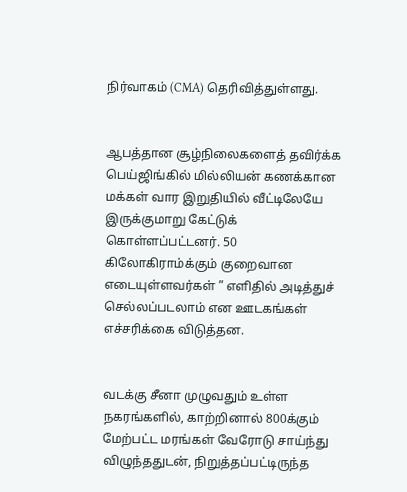நிர்வாகம் (CMA) தெரிவித்துள்ளது.


ஆபத்தான சூழ்நிலைகளைத் தவிர்க்க பெய்ஜிங்கில் மில்லியன் கணக்கான மக்கள் வார இறுதியில் வீட்டிலேயே இருக்குமாறு கேட்டுக் கொள்ளப்பட்டனர். 50 கிலோகிராம்க்கும் குறைவான எடையுள்ளவர்கள் ” எளிதில் அடித்துச் செல்லப்படலாம் என ஊடகங்கள் எச்சரிக்கை விடுத்தன.


வடக்கு சீனா முழுவதும் உள்ள நகரங்களில், காற்றினால் 800க்கும் மேற்பட்ட மரங்கள் வேரோடு சாய்ந்து விழுந்ததுடன், நிறுத்தப்பட்டிருந்த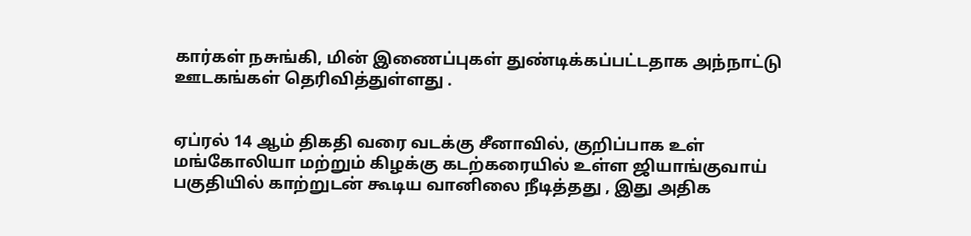கார்கள் நசுங்கி, மின் இணைப்புகள் துண்டிக்கப்பட்டதாக அந்நாட்டு ஊடகங்கள் தெரிவித்துள்ளது .


ஏப்ரல் 14 ஆம் திகதி வரை வடக்கு சீனாவில், குறிப்பாக உள் மங்கோலியா மற்றும் கிழக்கு கடற்கரையில் உள்ள ஜியாங்குவாய் பகுதியில் காற்றுடன் கூடிய வானிலை நீடித்தது , இது அதிக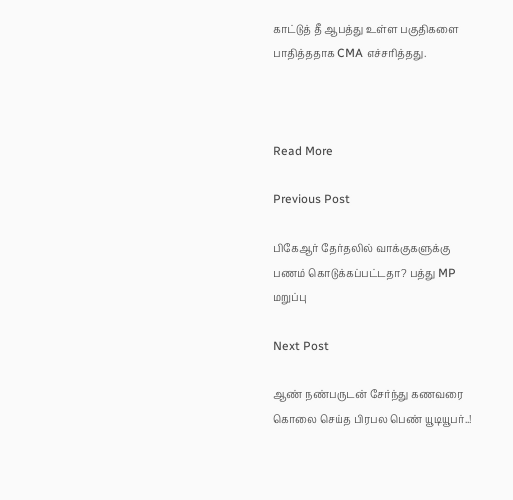காட்டுத் தீ ஆபத்து உள்ள பகுதிகளை பாதித்ததாக CMA எச்சரித்தது.



Read More

Previous Post

பிகேஆர் தேர்தலில் வாக்குகளுக்கு பணம் கொடுக்கப்பட்டதா? பத்து MP மறுப்பு

Next Post

ஆண் நண்பருடன் சேர்ந்து கணவரை கொலை செய்த பிரபல பெண் யூடியூபர்..!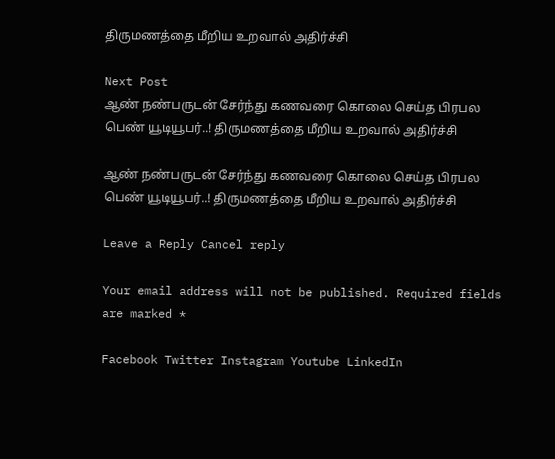திருமணத்தை மீறிய உறவால் அதிர்ச்சி

Next Post
ஆண் நண்பருடன் சேர்ந்து கணவரை கொலை செய்த பிரபல பெண் யூடியூபர்..! திருமணத்தை மீறிய உறவால் அதிர்ச்சி

ஆண் நண்பருடன் சேர்ந்து கணவரை கொலை செய்த பிரபல பெண் யூடியூபர்..! திருமணத்தை மீறிய உறவால் அதிர்ச்சி

Leave a Reply Cancel reply

Your email address will not be published. Required fields are marked *

Facebook Twitter Instagram Youtube LinkedIn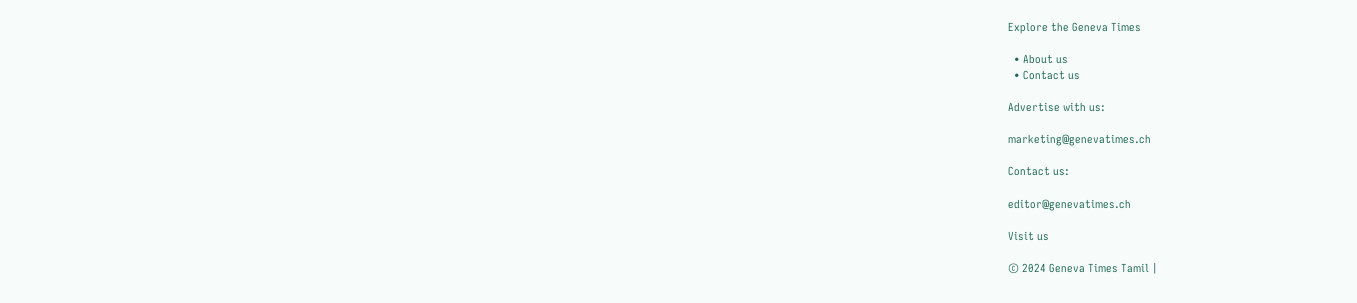Explore the Geneva Times

  • About us
  • Contact us

Advertise with us:

marketing@genevatimes.ch

Contact us:

editor@genevatimes.ch

Visit us

© 2024 Geneva Times Tamil |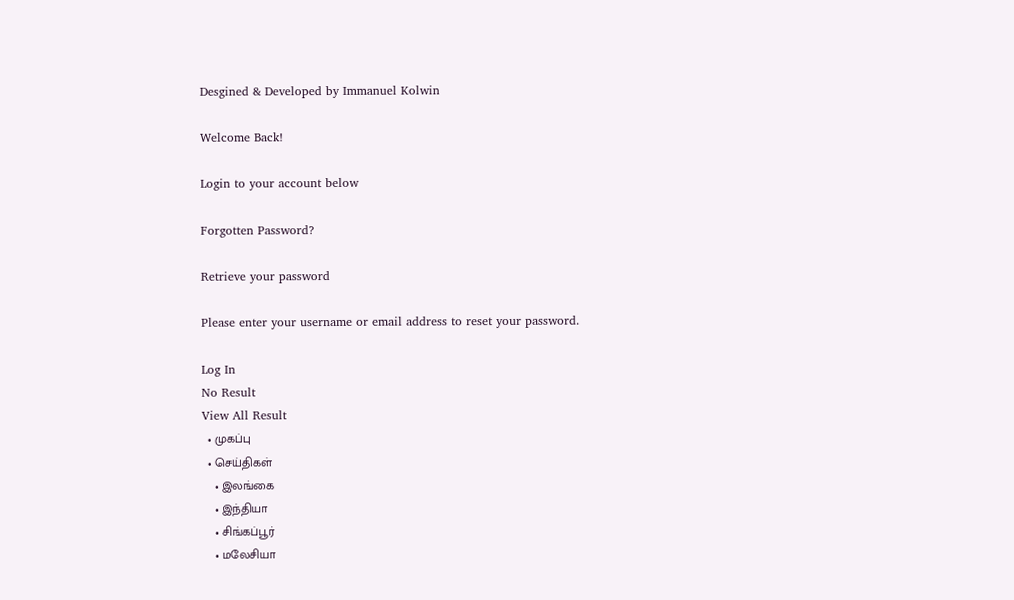Desgined & Developed by Immanuel Kolwin

Welcome Back!

Login to your account below

Forgotten Password?

Retrieve your password

Please enter your username or email address to reset your password.

Log In
No Result
View All Result
  • முகப்பு
  • செய்திகள்
    • இலங்கை
    • இந்தியா
    • சிங்கப்பூர்
    • மலேசியா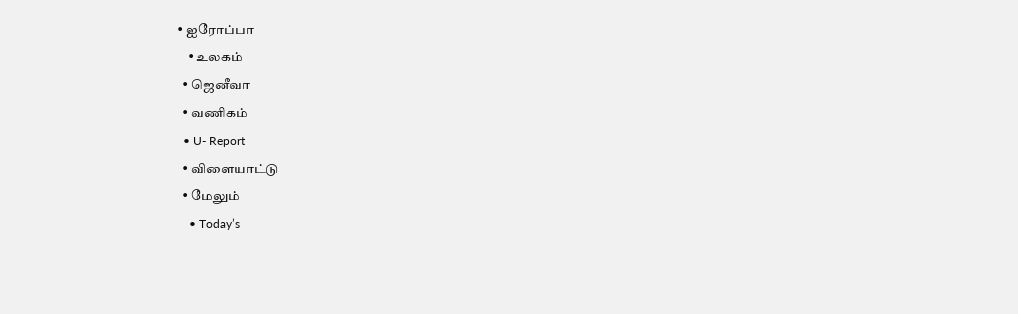• ஐரோப்பா
    • உலகம்
  • ஜெனீவா
  • வணிகம்
  • U- Report
  • விளையாட்டு
  • மேலும்
    • Today’s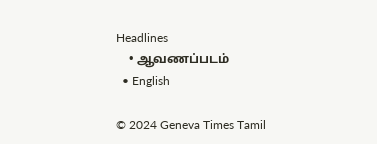Headlines
    • ஆவணப்படம்
  • English

© 2024 Geneva Times Tamil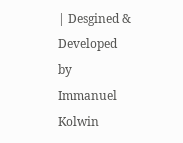| Desgined & Developed by Immanuel Kolwin